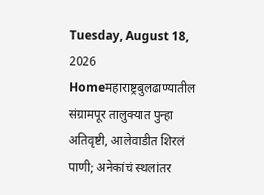Tuesday, August 18, 2026
Homeमहाराष्ट्रबुलढाण्यातील संग्रामपूर तालुक्यात पुन्हा अतिवृष्टी, आलेवाडीत शिरलं पाणी; अनेकांचं स्थलांतर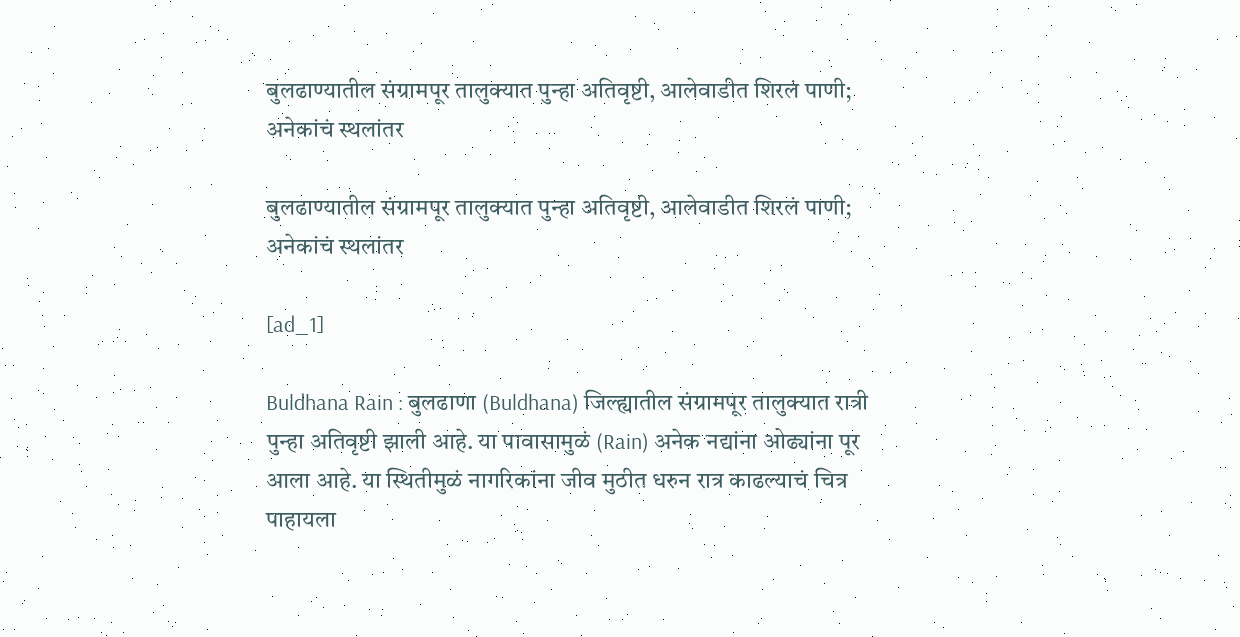बुलढाण्यातील संग्रामपूर तालुक्यात पुन्हा अतिवृष्टी, आलेवाडीत शिरलं पाणी; अनेकांचं स्थलांतर

बुलढाण्यातील संग्रामपूर तालुक्यात पुन्हा अतिवृष्टी, आलेवाडीत शिरलं पाणी; अनेकांचं स्थलांतर

[ad_1]

Buldhana Rain : बुलढाणा (Buldhana) जिल्ह्यातील संग्रामपूर तालुक्यात रात्री पुन्हा अतिवृष्टी झाली आहे. या पावासामुळं (Rain) अनेक नद्यांना ओढ्यांना पूर आला आहे. या स्थितीमुळं नागरिकांना जीव मुठीत धरुन रात्र काढल्याचं चित्र  पाहायला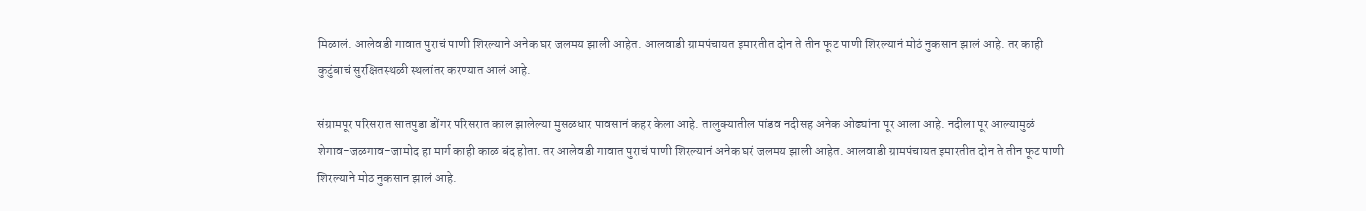मिळालं. आलेवडी गावात पुराचं पाणी शिरल्याने अनेक घर जलमय झाली आहेत. आलवाडी ग्रामपंचायत इमारतीत दोन ते तीन फूट पाणी शिरल्यानं मोठं नुकसान झालं आहे. तर काही कुटुंबाचं सुरक्षितस्थळी स्थलांतर करण्यात आलं आहे.

संग्रामपूर परिसरात सातपुडा डोंगर परिसरात काल झालेल्या मुसळधार पावसानं कहर केला आहे. तालुक्यातील पांडव नदीसह अनेक ओढ्यांना पूर आला आहे. नदीला पूर आल्यामुळं शेगाव-जळगाव-जामोद हा मार्ग काही काळ बंद होता. तर आलेवडी गावात पुराचं पाणी शिरल्यानं अनेक घरं जलमय झाली आहेत. आलवाडी ग्रामपंचायत इमारतीत दोन ते तीन फूट पाणी शिरल्याने मोठ नुकसान झालं आहे.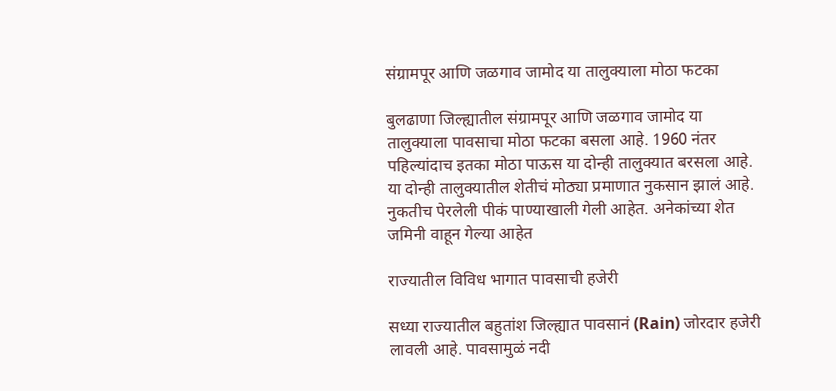संग्रामपूर आणि जळगाव जामोद या तालुक्याला मोठा फटका

बुलढाणा जिल्ह्यातील संग्रामपूर आणि जळगाव जामोद या तालुक्याला पावसाचा मोठा फटका बसला आहे. 1960 नंतर पहिल्यांदाच इतका मोठा पाऊस या दोन्ही तालुक्यात बरसला आहे. या दोन्ही तालुक्यातील शेतीचं मोठ्या प्रमाणात नुकसान झालं आहे. नुकतीच पेरलेली पीकं पाण्याखाली गेली आहेत. अनेकांच्या शेत जमिनी वाहून गेल्या आहेत

राज्यातील विविध भागात पावसाची हजेरी

सध्या राज्यातील बहुतांश जिल्ह्यात पावसानं (Rain) जोरदार हजेरी लावली आहे. पावसामुळं नदी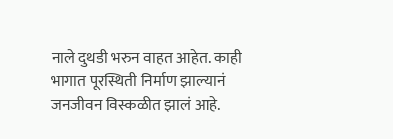नाले दुथडी भरुन वाहत आहेत. काही भागात पूरस्थिती निर्माण झाल्यानं जनजीवन विस्कळीत झालं आहे.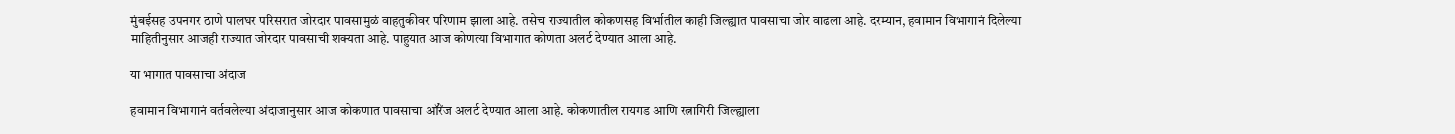मुंबईसह उपनगर ठाणे पालघर परिसरात जोरदार पावसामुळं वाहतुकीवर परिणाम झाला आहे. तसेच राज्यातील कोकणसह विर्भातील काही जिल्ह्यात पावसाचा जोर वाढला आहे. दरम्यान, हवामान विभागानं दिलेल्या माहितीनुसार आजही राज्यात जोरदार पावसाची शक्यता आहे. पाहुयात आज कोणत्या विभागात कोणता अलर्ट देण्यात आला आहे.

या भागात पावसाचा अंदाज

हवामान विभागानं वर्तवलेल्या अंदाजानुसार आज कोकणात पावसाचा ऑरेंज अलर्ट देण्यात आला आहे. कोकणातील रायगड आणि रत्नागिरी जिल्ह्याला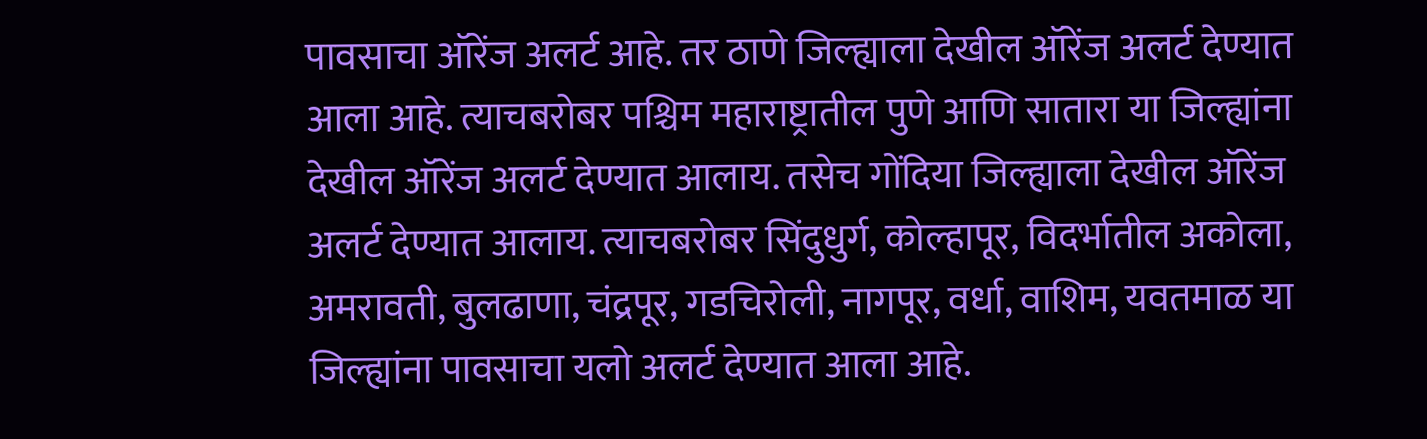पावसाचा ऑरेंज अलर्ट आहे. तर ठाणे जिल्ह्याला देखील ऑरेंज अलर्ट देण्यात आला आहे. त्याचबरोबर पश्चिम महाराष्ट्रातील पुणे आणि सातारा या जिल्ह्यांना देखील ऑरेंज अलर्ट देण्यात आलाय. तसेच गोंदिया जिल्ह्याला देखील ऑरेंज अलर्ट देण्यात आलाय. त्याचबरोबर सिंदुधुर्ग, कोल्हापूर, विदर्भातील अकोला, अमरावती, बुलढाणा, चंद्रपूर, गडचिरोली, नागपूर, वर्धा, वाशिम, यवतमाळ या जिल्ह्यांना पावसाचा यलो अलर्ट देण्यात आला आहे.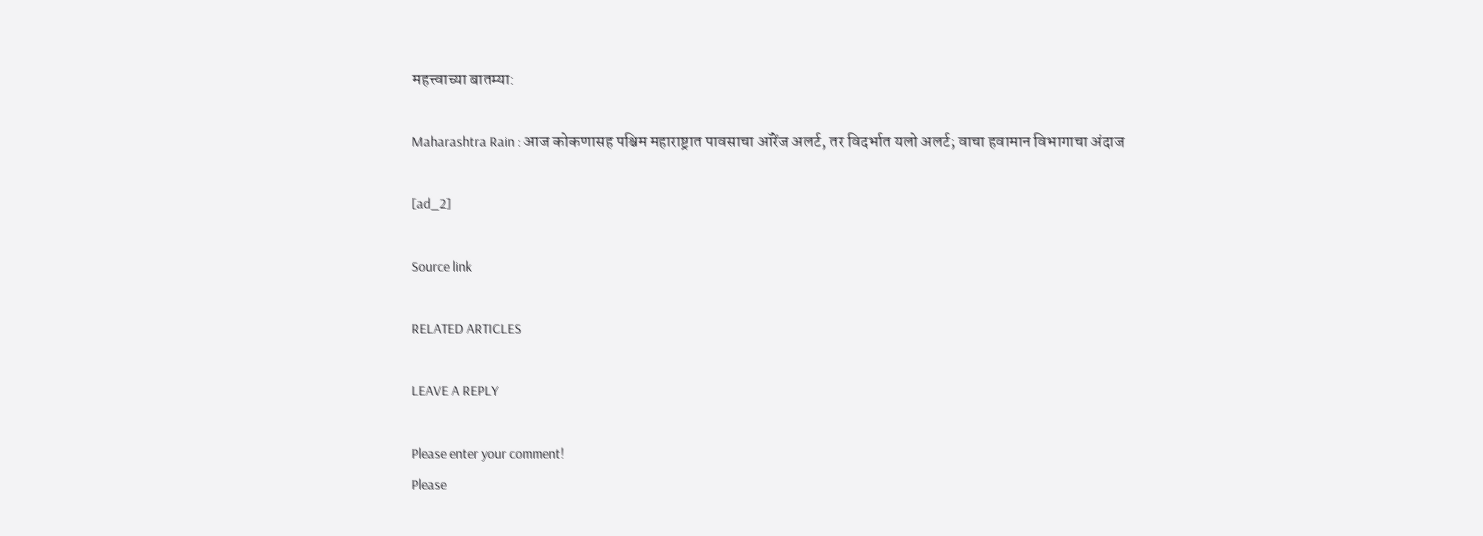महत्त्वाच्या बातम्या:

Maharashtra Rain : आज कोकणासह पश्चिम महाराष्ट्रात पावसाचा ऑरेंज अलर्ट, तर विदर्भात यलो अलर्ट; वाचा हवामान विभागाचा अंदाज

[ad_2]

Source link

RELATED ARTICLES

LEAVE A REPLY

Please enter your comment!
Please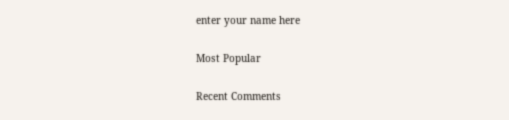enter your name here

Most Popular

Recent Comments